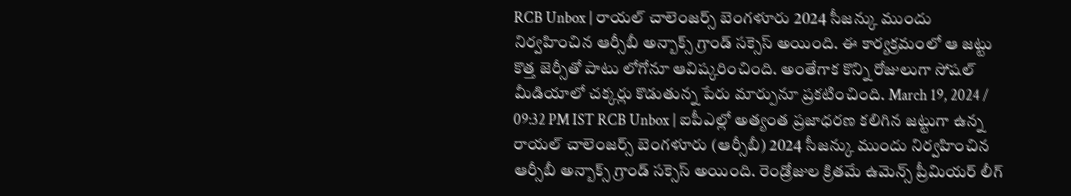RCB Unbox | రాయల్ చాలెంజర్స్ బెంగళూరు 2024 సీజన్కు ముందు నిర్వహించిన ఆర్సీబీ అన్బాక్స్ గ్రాండ్ సక్సెస్ అయింది. ఈ కార్యక్రమంలో ఆ జట్టు కొత్త జెర్సీతో పాటు లోగోనూ ఆవిష్కరించింది. అంతేగాక కొన్ని రోజులుగా సోషల్ మీడియాలో చక్కర్లు కొడుతున్న పేరు మార్పునూ ప్రకటించింది. March 19, 2024 / 09:32 PM IST RCB Unbox | ఐపీఎల్లో అత్యంత ప్రజాధరణ కలిగిన జట్టుగా ఉన్న రాయల్ చాలెంజర్స్ బెంగళూరు (ఆర్సీబీ) 2024 సీజన్కు ముందు నిర్వహించిన ఆర్సీబీ అన్బాక్స్ గ్రాండ్ సక్సెస్ అయింది. రెండ్రోజుల క్రితమే ఉమెన్స్ ప్రీమియర్ లీగ్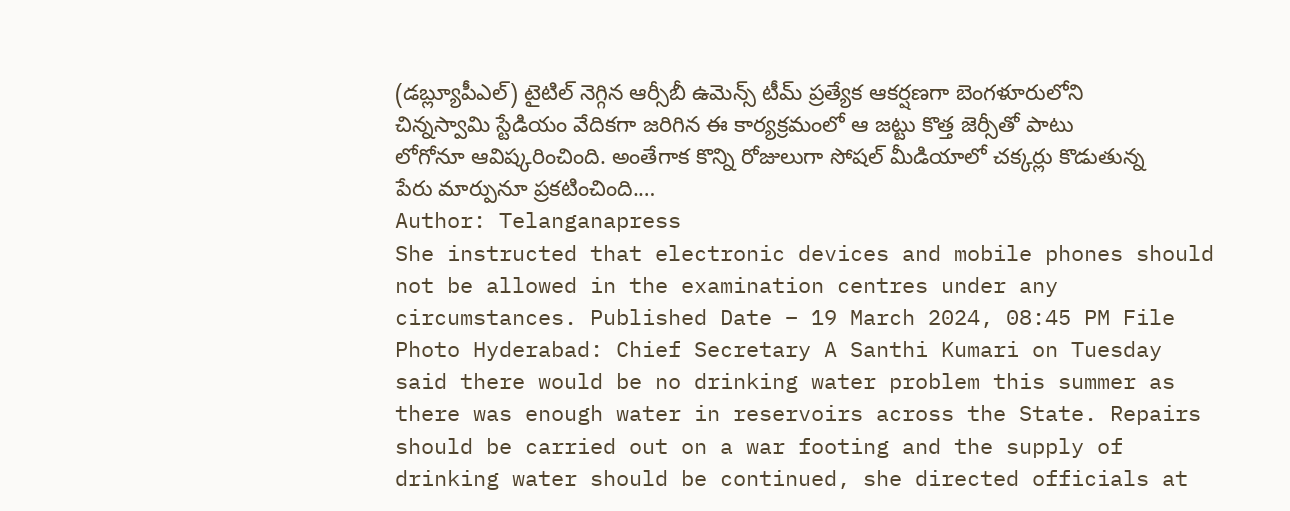(డబ్ల్యూపీఎల్) టైటిల్ నెగ్గిన ఆర్సీబీ ఉమెన్స్ టీమ్ ప్రత్యేక ఆకర్షణగా బెంగళూరులోని చిన్నస్వామి స్టేడియం వేదికగా జరిగిన ఈ కార్యక్రమంలో ఆ జట్టు కొత్త జెర్సీతో పాటు లోగోనూ ఆవిష్కరించింది. అంతేగాక కొన్ని రోజులుగా సోషల్ మీడియాలో చక్కర్లు కొడుతున్న పేరు మార్పునూ ప్రకటించింది.…
Author: Telanganapress
She instructed that electronic devices and mobile phones should not be allowed in the examination centres under any circumstances. Published Date – 19 March 2024, 08:45 PM File Photo Hyderabad: Chief Secretary A Santhi Kumari on Tuesday said there would be no drinking water problem this summer as there was enough water in reservoirs across the State. Repairs should be carried out on a war footing and the supply of drinking water should be continued, she directed officials at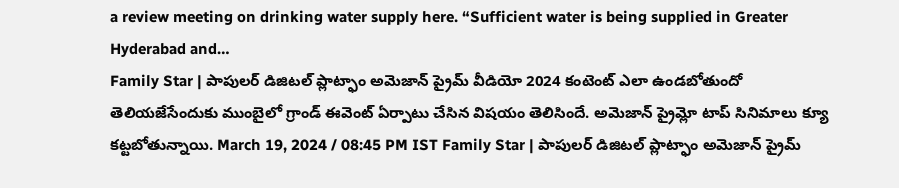a review meeting on drinking water supply here. “Sufficient water is being supplied in Greater Hyderabad and…
Family Star | పాపులర్ డిజిటల్ ప్లాట్ఫాం అమెజాన్ ప్రైమ్ వీడియో 2024 కంటెంట్ ఎలా ఉండబోతుందో తెలియజేసేందుకు ముంబైలో గ్రాండ్ ఈవెంట్ ఏర్పాటు చేసిన విషయం తెలిసిందే. అమెజాన్ ప్రైమ్లో టాప్ సినిమాలు క్యూ కట్టబోతున్నాయి. March 19, 2024 / 08:45 PM IST Family Star | పాపులర్ డిజిటల్ ప్లాట్ఫాం అమెజాన్ ప్రైమ్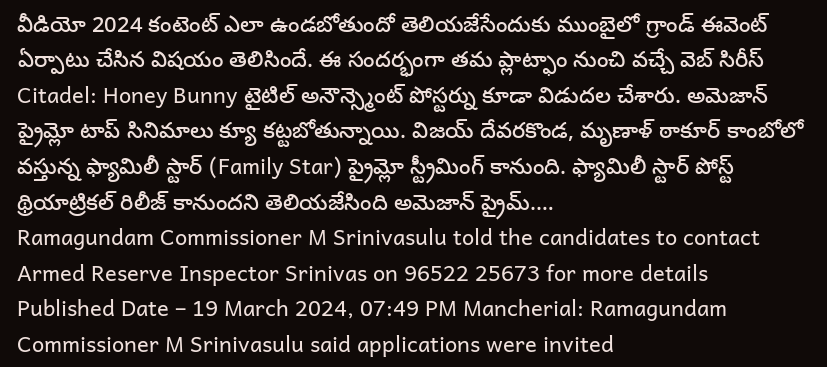వీడియో 2024 కంటెంట్ ఎలా ఉండబోతుందో తెలియజేసేందుకు ముంబైలో గ్రాండ్ ఈవెంట్ ఏర్పాటు చేసిన విషయం తెలిసిందే. ఈ సందర్భంగా తమ ప్లాట్ఫాం నుంచి వచ్చే వెబ్ సిరీస్ Citadel: Honey Bunny టైటిల్ అనౌన్స్మెంట్ పోస్టర్ను కూడా విడుదల చేశారు. అమెజాన్ ప్రైమ్లో టాప్ సినిమాలు క్యూ కట్టబోతున్నాయి. విజయ్ దేవరకొండ, మృణాళ్ ఠాకూర్ కాంబోలో వస్తున్న ఫ్యామిలీ స్టార్ (Family Star) ప్రైమ్లో స్ట్రీమింగ్ కానుంది. ఫ్యామిలీ స్టార్ పోస్ట్ థ్రియాట్రికల్ రిలీజ్ కానుందని తెలియజేసింది అమెజాన్ ప్రైమ్.…
Ramagundam Commissioner M Srinivasulu told the candidates to contact Armed Reserve Inspector Srinivas on 96522 25673 for more details Published Date – 19 March 2024, 07:49 PM Mancherial: Ramagundam Commissioner M Srinivasulu said applications were invited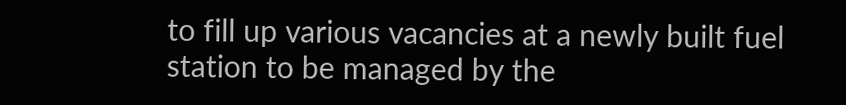to fill up various vacancies at a newly built fuel station to be managed by the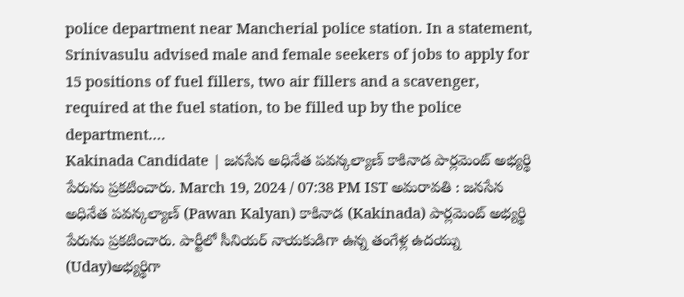police department near Mancherial police station. In a statement, Srinivasulu advised male and female seekers of jobs to apply for 15 positions of fuel fillers, two air fillers and a scavenger, required at the fuel station, to be filled up by the police department.…
Kakinada Candidate | జనసేన అధినేత పవన్కల్యాణ్ కాకినాడ పార్లమెంట్ అభ్యర్థి పేరును ప్రకటించారు. March 19, 2024 / 07:38 PM IST అమరావతి : జనసేన అధినేత పవన్కల్యాణ్ (Pawan Kalyan) కాకినాడ (Kakinada) పార్లమెంట్ అభ్యర్థి పేరును ప్రకటించారు. పార్టీలో సీనియర్ నాయకుడిగా ఉన్న తంగేళ్ల ఉదయ్ను (Uday)అభ్యర్థిగా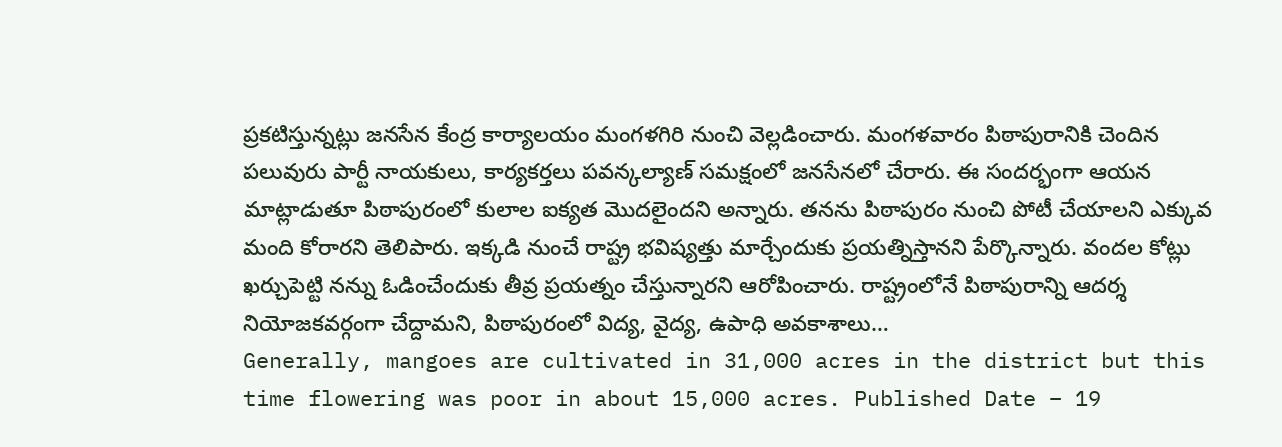ప్రకటిస్తున్నట్లు జనసేన కేంద్ర కార్యాలయం మంగళగిరి నుంచి వెల్లడించారు. మంగళవారం పిఠాపురానికి చెందిన పలువురు పార్టీ నాయకులు, కార్యకర్తలు పవన్కల్యాణ్ సమక్షంలో జనసేనలో చేరారు. ఈ సందర్భంగా ఆయన మాట్లాడుతూ పిఠాపురంలో కులాల ఐక్యత మొదలైందని అన్నారు. తనను పిఠాపురం నుంచి పోటీ చేయాలని ఎక్కువ మంది కోరారని తెలిపారు. ఇక్కడి నుంచే రాష్ట్ర భవిష్యత్తు మార్చేందుకు ప్రయత్నిస్తానని పేర్కొన్నారు. వందల కోట్లు ఖర్చుపెట్టి నన్ను ఓడించేందుకు తీవ్ర ప్రయత్నం చేస్తున్నారని ఆరోపించారు. రాష్ట్రంలోనే పిఠాపురాన్ని ఆదర్శ నియోజకవర్గంగా చేద్దామని, పిఠాపురంలో విద్య, వైద్య, ఉపాధి అవకాశాలు…
Generally, mangoes are cultivated in 31,000 acres in the district but this time flowering was poor in about 15,000 acres. Published Date – 19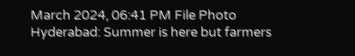March 2024, 06:41 PM File Photo Hyderabad: Summer is here but farmers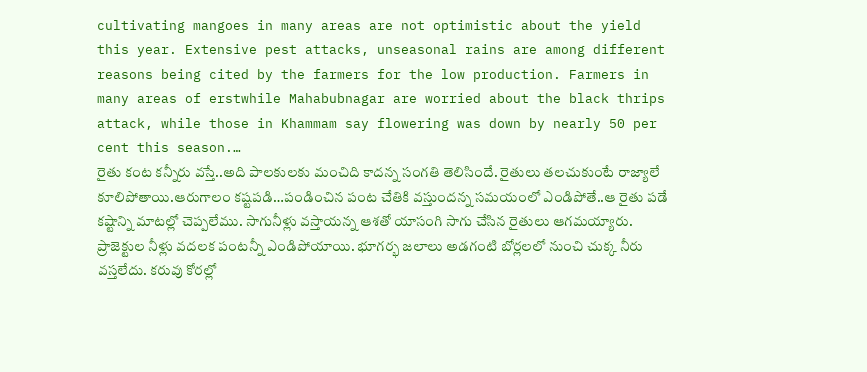cultivating mangoes in many areas are not optimistic about the yield this year. Extensive pest attacks, unseasonal rains are among different reasons being cited by the farmers for the low production. Farmers in many areas of erstwhile Mahabubnagar are worried about the black thrips attack, while those in Khammam say flowering was down by nearly 50 per cent this season.…
రైతు కంట కన్నీరు వస్తే..అది పాలకులకు మంచిది కాదన్న సంగతి తెలిసిందే. రైతులు తలచుకుంటే రాజ్యాలే కూలిపోతాయి.ఆరుగాలం కష్టపడి…పండించిన పంట చేతికి వస్తుందన్న సమయంలో ఎండిపోతే..ఆ రైతు పడే కష్టాన్ని మాటల్లో చెప్పలేము. సాగునీళ్లు వస్తాయన్న ఆశతో యాసంగి సాగు చేసిన రైతులు ఆగమయ్యారు. ప్రాజెక్టుల నీళ్లు వదలక పంటన్నీ ఎండిపోయాయి. భూగర్భ జలాలు అడగంటి బోర్లలలో నుంచి చుక్క నీరు వస్తలేదు. కరువు కోరల్లో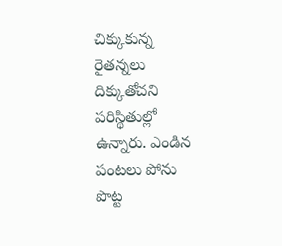చిక్కుకున్న రైతన్నలు దిక్కుతోచని పరిస్థితుల్లో ఉన్నారు. ఎండిన పంటలు పోను పొట్ట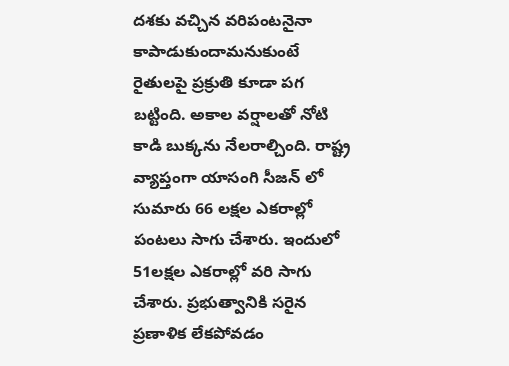దశకు వచ్చిన వరిపంటనైనా కాపాడుకుందామనుకుంటే రైతులపై ప్రక్రుతి కూడా పగ బట్టింది. అకాల వర్షాలతో నోటి కాడి బుక్కను నేలరాల్చింది. రాష్ట్ర వ్యాప్తంగా యాసంగి సీజన్ లో సుమారు 66 లక్షల ఎకరాల్లో పంటలు సాగు చేశారు. ఇందులో 51లక్షల ఎకరాల్లో వరి సాగు చేశారు. ప్రభుత్వానికి సరైన ప్రణాళిక లేకపోవడం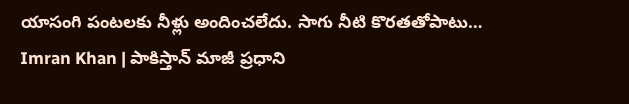యాసంగి పంటలకు నీళ్లు అందించలేదు. సాగు నీటి కొరతతోపాటు…
Imran Khan | పాకిస్తాన్ మాజీ ప్రధాని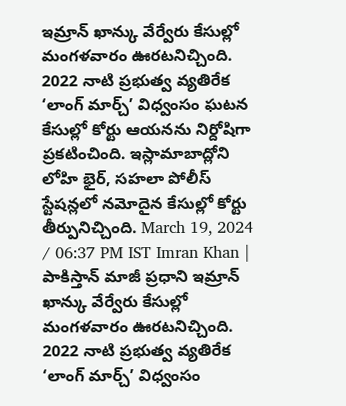ఇమ్రాన్ ఖాన్కు వేర్వేరు కేసుల్లో మంగళవారం ఊరటనిచ్చింది. 2022 నాటి ప్రభుత్వ వ్యతిరేక ‘లాంగ్ మార్చ్’ విధ్వంసం ఘటన కేసుల్లో కోర్టు ఆయనను నిర్దోషిగా ప్రకటించింది. ఇస్లామాబాద్లోని లోహి భైర్, సహలా పోలీస్ స్టేషన్లలో నమోదైన కేసుల్లో కోర్టు తీర్పునిచ్చింది. March 19, 2024 / 06:37 PM IST Imran Khan | పాకిస్తాన్ మాజీ ప్రధాని ఇమ్రాన్ ఖాన్కు వేర్వేరు కేసుల్లో మంగళవారం ఊరటనిచ్చింది. 2022 నాటి ప్రభుత్వ వ్యతిరేక ‘లాంగ్ మార్చ్’ విధ్వంసం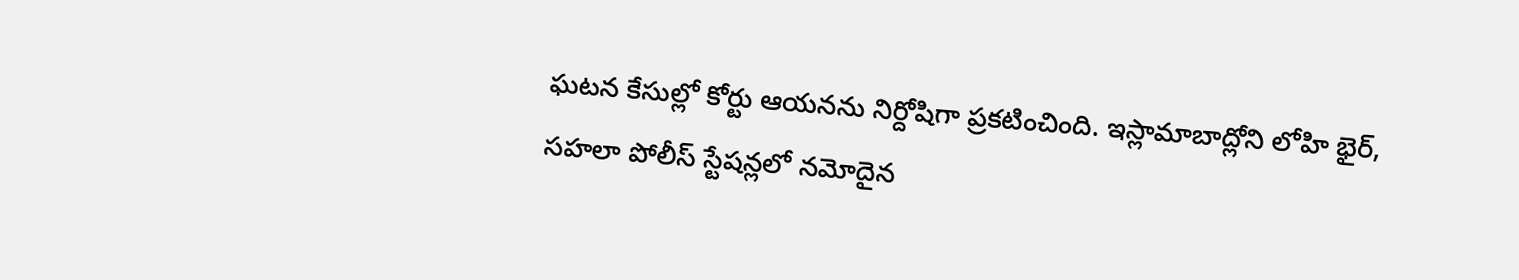ఘటన కేసుల్లో కోర్టు ఆయనను నిర్దోషిగా ప్రకటించింది. ఇస్లామాబాద్లోని లోహి భైర్, సహలా పోలీస్ స్టేషన్లలో నమోదైన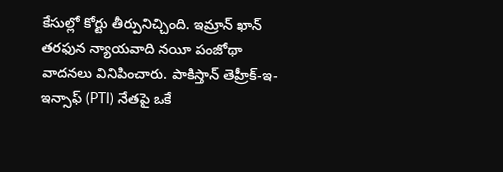కేసుల్లో కోర్టు తీర్పునిచ్చింది. ఇమ్రాన్ ఖాన్ తరఫున న్యాయవాది నయీ పంజోథా వాదనలు వినిపించారు. పాకిస్తాన్ తెహ్రీక్-ఇ-ఇన్సాఫ్ (PTI) నేతపై ఒకే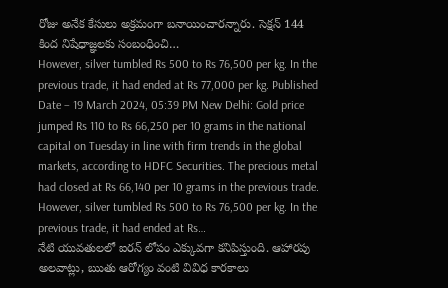రోజు అనేక కేసులు అక్రమంగా బనాయించారన్నారు. సెక్షన్ 144 కింద నిషేధాజ్ఞలకు సంబంధించి…
However, silver tumbled Rs 500 to Rs 76,500 per kg. In the previous trade, it had ended at Rs 77,000 per kg. Published Date – 19 March 2024, 05:39 PM New Delhi: Gold price jumped Rs 110 to Rs 66,250 per 10 grams in the national capital on Tuesday in line with firm trends in the global markets, according to HDFC Securities. The precious metal had closed at Rs 66,140 per 10 grams in the previous trade. However, silver tumbled Rs 500 to Rs 76,500 per kg. In the previous trade, it had ended at Rs…
నేటి యువతులలో ఐరన్ లోపం ఎక్కువగా కనిపిస్తుంది. ఆహారపు అలవాట్లు, ఋతు ఆరోగ్యం వంటి వివిధ కారకాలు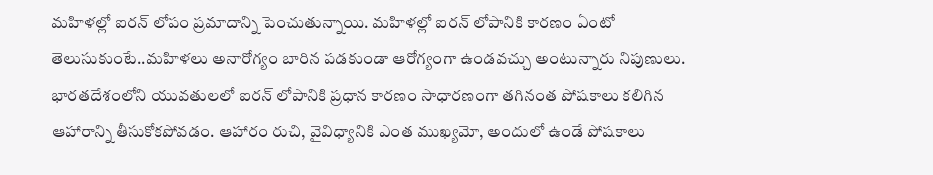మహిళల్లో ఐరన్ లోపం ప్రమాదాన్ని పెంచుతున్నాయి. మహిళల్లో ఐరన్ లోపానికి కారణం ఏంటో తెలుసుకుంటే..మహిళలు అనారోగ్యం బారిన పడకుండా ఆరోగ్యంగా ఉండవచ్చు అంటున్నారు నిపుణులు. భారతదేశంలోని యువతులలో ఐరన్ లోపానికి ప్రధాన కారణం సాధారణంగా తగినంత పోషకాలు కలిగిన ఆహారాన్ని తీసుకోకపోవడం. ఆహారం రుచి, వైవిధ్యానికి ఎంత ముఖ్యమో, అందులో ఉండే పోషకాలు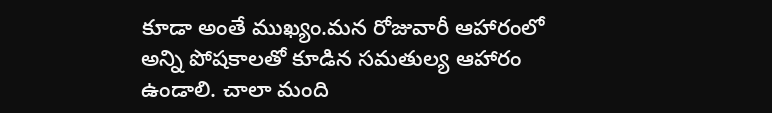కూడా అంతే ముఖ్యం.మన రోజువారీ ఆహారంలో అన్ని పోషకాలతో కూడిన సమతుల్య ఆహారం ఉండాలి. చాలా మంది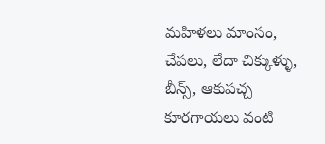మహిళలు మాంసం, చేపలు, లేదా చిక్కుళ్ళు, బీన్స్, ఆకుపచ్చ కూరగాయలు వంటి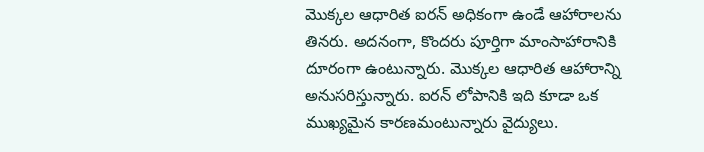మొక్కల ఆధారిత ఐరన్ అధికంగా ఉండే ఆహారాలను తినరు. అదనంగా, కొందరు పూర్తిగా మాంసాహారానికి దూరంగా ఉంటున్నారు. మొక్కల ఆధారిత ఆహారాన్ని అనుసరిస్తున్నారు. ఐరన్ లోపానికి ఇది కూడా ఒక ముఖ్యమైన కారణమంటున్నారు వైద్యులు.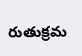రుతుక్రమ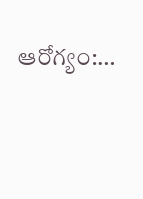ఆరోగ్యం:…